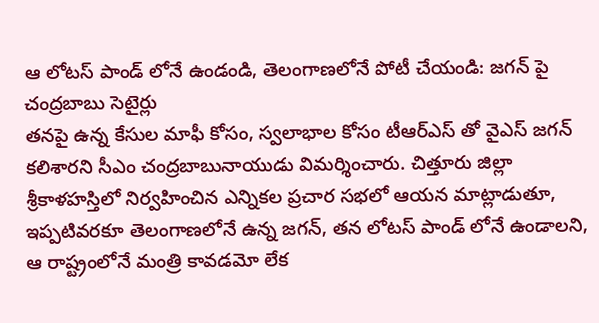ఆ లోటస్ పాండ్ లోనే ఉండండి, తెలంగాణలోనే పోటీ చేయండి: జగన్ పై చంద్రబాబు సెటైర్లు
తనపై ఉన్న కేసుల మాఫీ కోసం, స్వలాభాల కోసం టీఆర్ఎస్ తో వైఎస్ జగన్ కలిశారని సీఎం చంద్రబాబునాయుడు విమర్శించారు. చిత్తూరు జిల్లా శ్రీకాళహస్తిలో నిర్వహించిన ఎన్నికల ప్రచార సభలో ఆయన మాట్లాడుతూ, ఇప్పటివరకూ తెలంగాణలోనే ఉన్న జగన్, తన లోటస్ పాండ్ లోనే ఉండాలని, ఆ రాష్ట్రంలోనే మంత్రి కావడమో లేక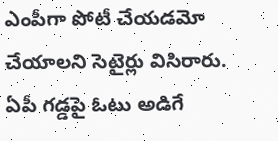ఎంపీగా పోటీ చేయడమో చేయాలని సెటైర్లు విసిరారు. ఏపీ గడ్డపై ఓటు అడిగే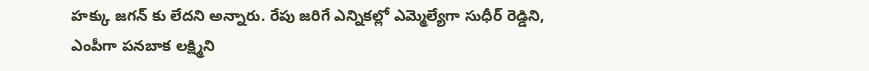హక్కు జగన్ కు లేదని అన్నారు. రేపు జరిగే ఎన్నికల్లో ఎమ్మెల్యేగా సుధీర్ రెడ్డిని, ఎంపీగా పనబాక లక్ష్మిని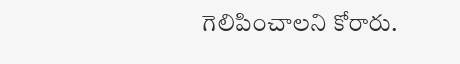గెలిపించాలని కోరారు.